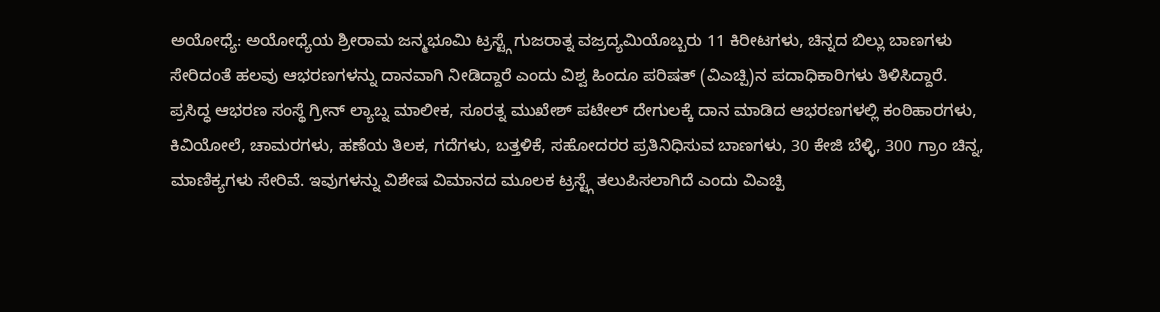ಅಯೋಧ್ಯೆ: ಅಯೋಧ್ಯೆಯ ಶ್ರೀರಾಮ ಜನ್ಮಭೂಮಿ ಟ್ರಸ್ಟ್ಗೆ ಗುಜರಾತ್ನ ವಜ್ರದ್ಯಮಿಯೊಬ್ಬರು 11 ಕಿರೀಟಗಳು, ಚಿನ್ನದ ಬಿಲ್ಲು ಬಾಣಗಳು ಸೇರಿದಂತೆ ಹಲವು ಆಭರಣಗಳನ್ನು ದಾನವಾಗಿ ನೀಡಿದ್ದಾರೆ ಎಂದು ವಿಶ್ವ ಹಿಂದೂ ಪರಿಷತ್ (ವಿಎಚ್ಪಿ)ನ ಪದಾಧಿಕಾರಿಗಳು ತಿಳಿಸಿದ್ದಾರೆ.
ಪ್ರಸಿದ್ಧ ಆಭರಣ ಸಂಸ್ಥೆ ಗ್ರೀನ್ ಲ್ಯಾಬ್ನ ಮಾಲೀಕ, ಸೂರತ್ನ ಮುಖೇಶ್ ಪಟೇಲ್ ದೇಗುಲಕ್ಕೆ ದಾನ ಮಾಡಿದ ಆಭರಣಗಳಲ್ಲಿ ಕಂಠಿಹಾರಗಳು, ಕಿವಿಯೋಲೆ, ಚಾಮರಗಳು, ಹಣೆಯ ತಿಲಕ, ಗದೆಗಳು, ಬತ್ತಳಿಕೆ, ಸಹೋದರರ ಪ್ರತಿನಿಧಿಸುವ ಬಾಣಗಳು, 30 ಕೇಜಿ ಬೆಳ್ಳಿ, 300 ಗ್ರಾಂ ಚಿನ್ನ, ಮಾಣಿಕ್ಯಗಳು ಸೇರಿವೆ. ಇವುಗಳನ್ನು ವಿಶೇಷ ವಿಮಾನದ ಮೂಲಕ ಟ್ರಸ್ಟ್ಗೆ ತಲುಪಿಸಲಾಗಿದೆ ಎಂದು ವಿಎಚ್ಪಿ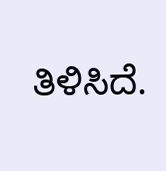ತಿಳಿಸಿದೆ.